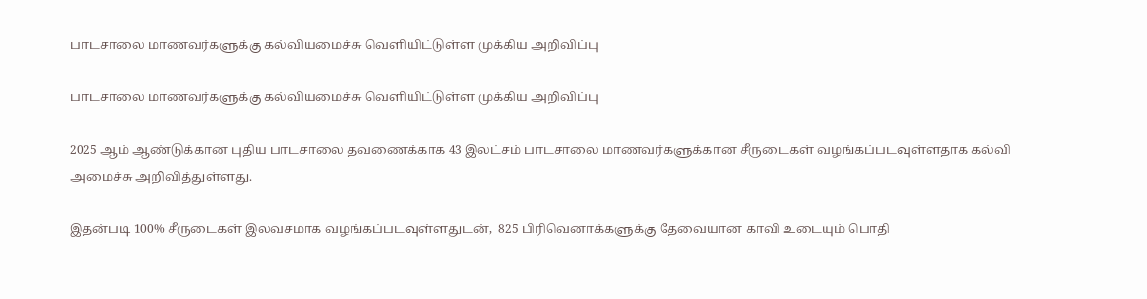பாடசாலை மாணவர்களுக்கு கல்வியமைச்சு வெளியிட்டுள்ள முக்கிய அறிவிப்பு

பாடசாலை மாணவர்களுக்கு கல்வியமைச்சு வெளியிட்டுள்ள முக்கிய அறிவிப்பு

2025 ஆம் ஆண்டுக்கான புதிய பாடசாலை தவணைக்காக 43 இலட்சம் பாடசாலை மாணவர்களுக்கான சீருடைகள் வழங்கப்படவுள்ளதாக கல்வி அமைச்சு அறிவித்துள்ளது.

இதன்படி 100% சீருடைகள் இலவசமாக வழங்கப்படவுள்ளதுடன்,  825 பிரிவெனாக்களுக்கு தேவையான காவி உடையும் பொதி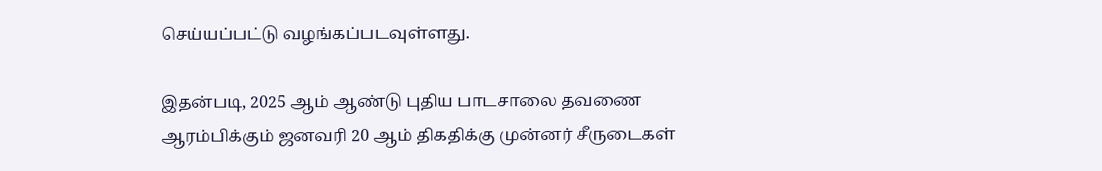செய்யப்பட்டு வழங்கப்படவுள்ளது.

இதன்படி, 2025 ஆம் ஆண்டு புதிய பாடசாலை தவணை ஆரம்பிக்கும் ஜனவரி 20 ஆம் திகதிக்கு முன்னர் சீருடைகள்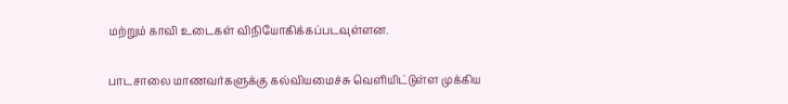மற்றும் காவி உடைகள் விநியோகிக்கப்படவுள்ளன.

பாடசாலை மாணவர்களுக்கு கல்வியமைச்சு வெளியிட்டுள்ள முக்கிய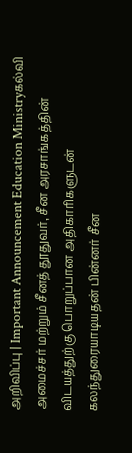அறிவிப்பு | Important Announcement Education Ministryகல்வி அமைச்சர் மற்றும் சீனத் தூதுவர், சீன அரசாங்கத்தின் விடயத்துற்கு பொறுப்பான அதிகாரிகளுடன் கலந்துரையாடியதன் பின்னர் சீன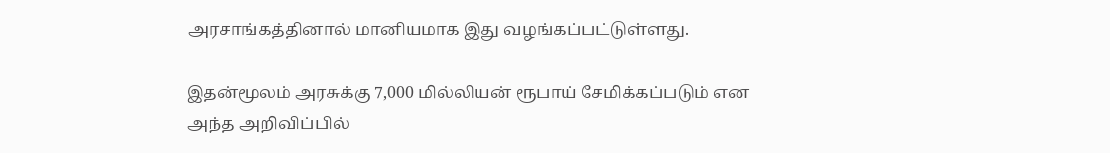அரசாங்கத்தினால் மானியமாக இது வழங்கப்பட்டுள்ளது.

இதன்மூலம் அரசுக்கு 7,000 மில்லியன் ரூபாய் சேமிக்கப்படும் என அந்த அறிவிப்பில்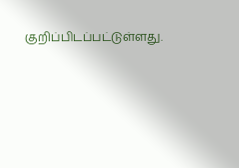குறிப்பிடப்பட்டுள்ளது.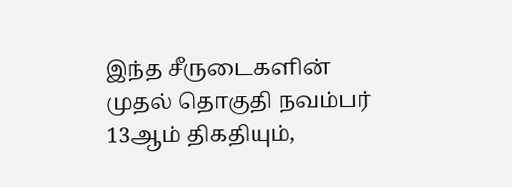இந்த சீருடைகளின் முதல் தொகுதி நவம்பர் 13ஆம் திகதியும்,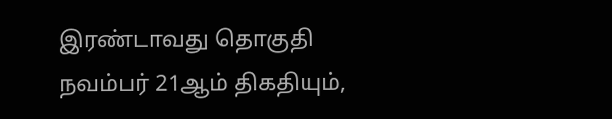இரண்டாவது தொகுதி நவம்பர் 21ஆம் திகதியும்,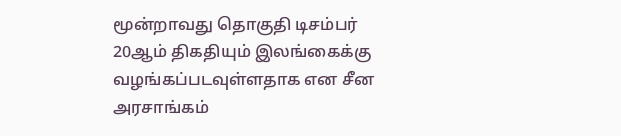மூன்றாவது தொகுதி டிசம்பர் 20ஆம் திகதியும் இலங்கைக்கு வழங்கப்படவுள்ளதாக என சீன அரசாங்கம்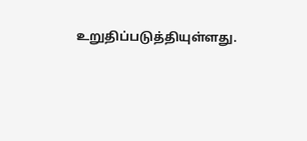உறுதிப்படுத்தியுள்ளது.